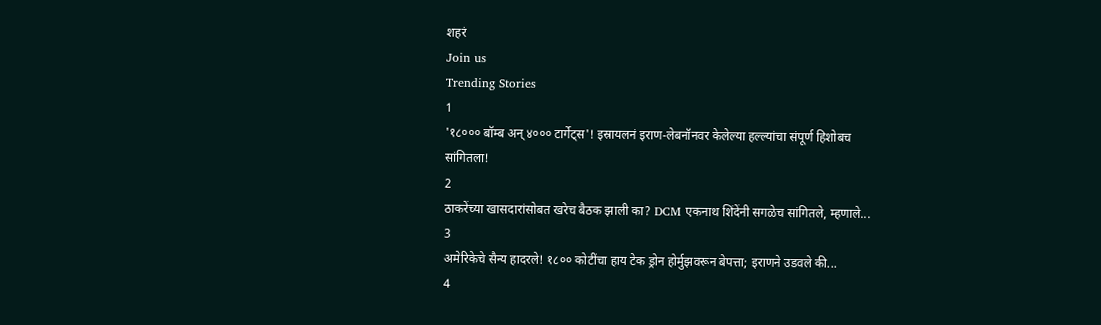शहरं
Join us
Trending Stories
1
'१८००० बॉम्ब अन् ४००० टार्गेट्स'! इस्रायलनं इराण-लेबनॉनवर केलेल्या हल्ल्यांचा संपूर्ण हिशोबच सांगितला!
2
ठाकरेंच्या खासदारांसोबत खरेच बैठक झाली का? DCM एकनाथ शिंदेंनी सगळेच सांगितले, म्हणाले...
3
अमेरिकेचे सैन्य हादरले! १८०० कोटींचा हाय टेक ड्रोन होर्मुझवरून बेपत्ता; इराणने उडवले की...
4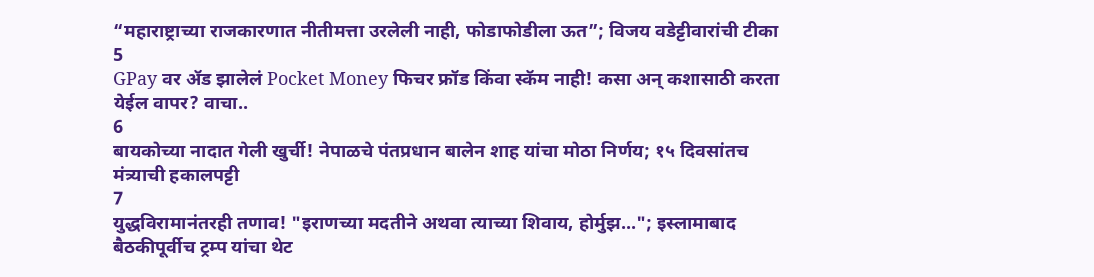“महाराष्ट्राच्या राजकारणात नीतीमत्ता उरलेली नाही, फोडाफोडीला ऊत”; विजय वडेट्टीवारांची टीका
5
GPay वर ॲड झालेलं Pocket Money फिचर फ्रॉड किंवा स्कॅम नाही! कसा अन् कशासाठी करता येईल वापर? वाचा..
6
बायकोच्या नादात गेली खुर्ची! नेपाळचे पंतप्रधान बालेन शाह यांचा मोठा निर्णय; १५ दिवसांतच मंत्र्याची हकालपट्टी
7
युद्धविरामानंतरही तणाव! "इराणच्या मदतीने अथवा त्याच्या शिवाय, होर्मुझ..."; इस्लामाबाद बैठकीपूर्वीच ट्रम्प यांचा थेट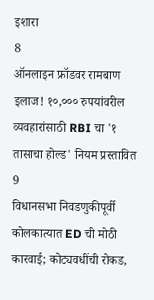इशारा
8
ऑनलाइन फ्रॉडवर रामबाण इलाज! १०,००० रुपयांवरील व्यवहारांसाठी RBI चा '१ तासाचा होल्ड' नियम प्रस्तावित
9
विधानसभा निवडणुकीपूर्वी कोलकात्यात ED ची मोठी कारवाई; कोट्यवधींची रोकड,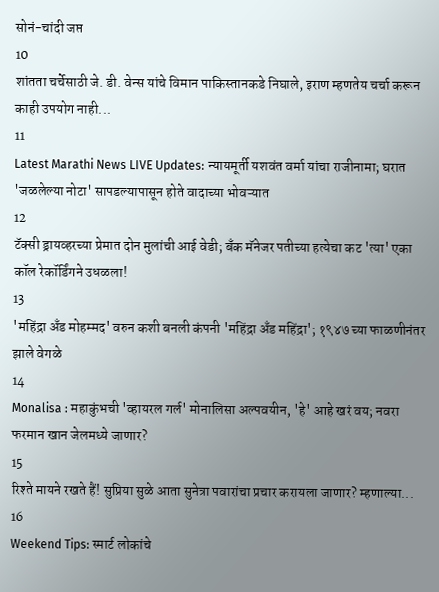सोनं-चांदी जप्त
10
शांतता चर्चेसाठी जे. डी. वेन्स यांचे विमान पाकिस्तानकडे निघाले, इराण म्हणतेय चर्चा करून काही उपयोग नाही...
11
Latest Marathi News LIVE Updates: न्यायमूर्ती यशवंत वर्मा यांचा राजीनामा; घरात 'जळलेल्या नोटा' सापडल्यापासून होते वादाच्या भोवऱ्यात
12
टॅक्सी ड्रायव्हरच्या प्रेमात दोन मुलांची आई वेडी; बँक मॅनेजर पतीच्या हत्येचा कट 'त्या' एका कॉल रेकॉर्डिंगने उधळला!
13
'महिंद्रा अँड मोहम्मद' वरुन कशी बनली कंपनी 'महिंद्रा अँड महिंद्रा'; १९४७ च्या फाळणीनंतर झाले वेगळे
14
Monalisa : महाकुंभची 'व्हायरल गर्ल' मोनालिसा अल्पवयीन, 'हे' आहे खरं वय; नवरा फरमान खान जेलमध्ये जाणार?
15
रिश्ते मायने रखते हैं! सुप्रिया सुळे आता सुनेत्रा पवारांचा प्रचार करायला जाणार? म्हणाल्या...
16
Weekend Tips: स्मार्ट लोकांचे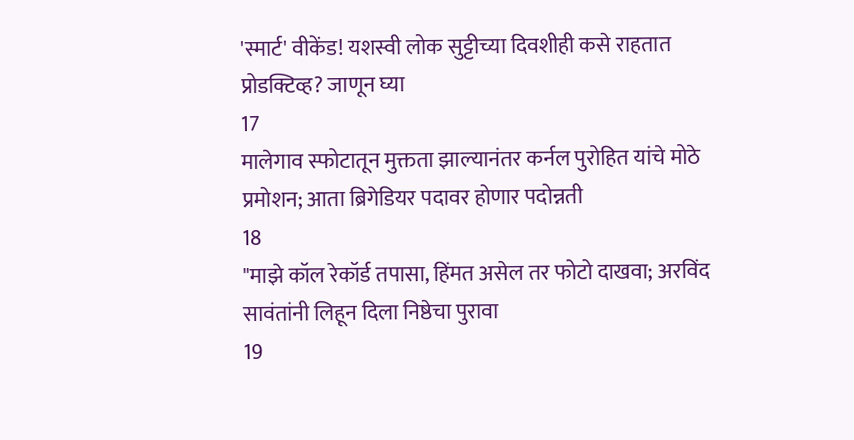'स्मार्ट' वीकेंड! यशस्वी लोक सुट्टीच्या दिवशीही कसे राहतात प्रोडक्टिव्ह? जाणून घ्या
17
मालेगाव स्फोटातून मुक्तता झाल्यानंतर कर्नल पुरोहित यांचे मोठे प्रमोशन; आता ब्रिगेडियर पदावर होणार पदोन्नती
18
"माझे कॉल रेकॉर्ड तपासा, हिंमत असेल तर फोटो दाखवा; अरविंद सावंतांनी लिहून दिला निष्ठेचा पुरावा
19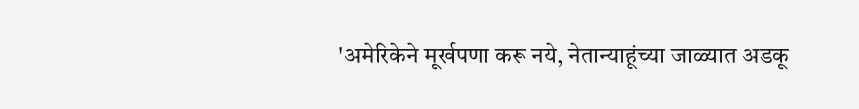'अमेरिकेने मूर्खपणा करू नये, नेतान्याहूंच्या जाळ्यात अडकू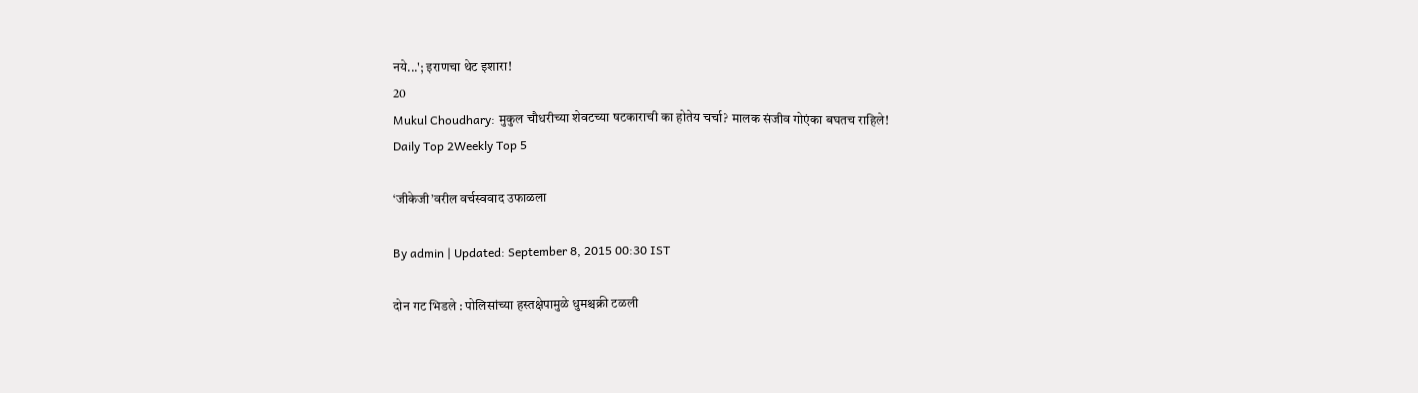नये...'; इराणचा थेट इशारा!
20
Mukul Choudhary: मुकुल चौधरीच्या शेवटच्या षटकाराची का होतेय चर्चा? मालक संजीव गोएंका बघतच राहिले!
Daily Top 2Weekly Top 5

‘जीकेजी’वरील वर्चस्ववाद उफाळला

By admin | Updated: September 8, 2015 00:30 IST

दोन गट भिडले : पोलिसांच्या हस्तक्षेपामुळे धुमश्चक्री टळली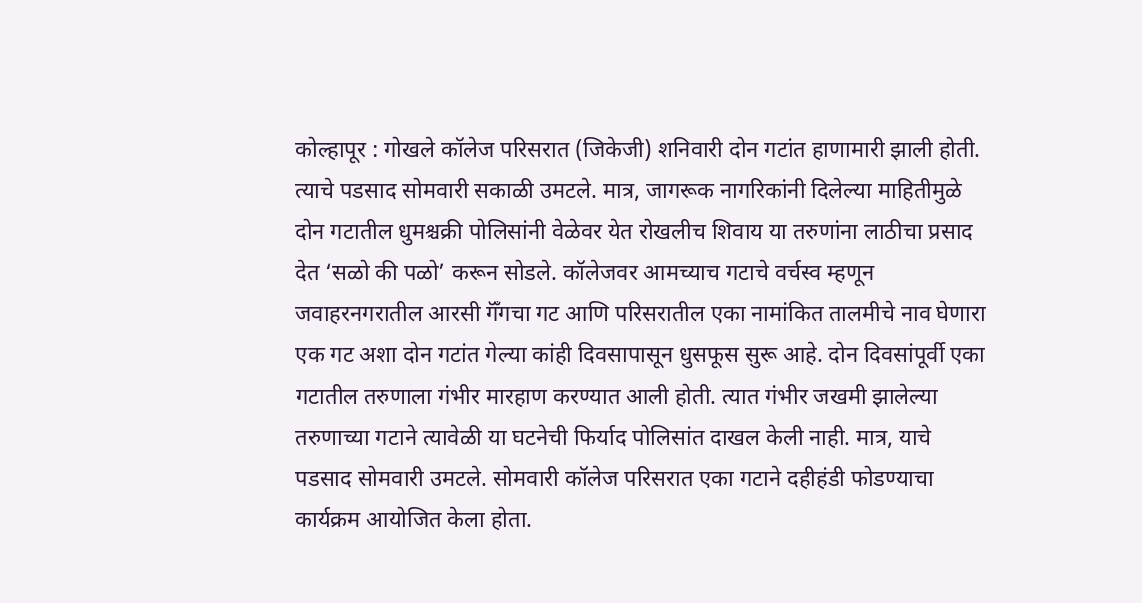कोल्हापूर : गोखले कॉलेज परिसरात (जिकेजी) शनिवारी दोन गटांत हाणामारी झाली होती. त्याचे पडसाद सोमवारी सकाळी उमटले. मात्र, जागरूक नागरिकांनी दिलेल्या माहितीमुळे दोन गटातील धुमश्चक्री पोलिसांनी वेळेवर येत रोखलीच शिवाय या तरुणांना लाठीचा प्रसाद देत ‘सळो की पळो’ करून सोडले. कॉलेजवर आमच्याच गटाचे वर्चस्व म्हणून जवाहरनगरातील आरसी गॅँगचा गट आणि परिसरातील एका नामांकित तालमीचे नाव घेणारा एक गट अशा दोन गटांत गेल्या कांही दिवसापासून धुसफूस सुरू आहे. दोन दिवसांपूर्वी एका गटातील तरुणाला गंभीर मारहाण करण्यात आली होती. त्यात गंभीर जखमी झालेल्या तरुणाच्या गटाने त्यावेळी या घटनेची फिर्याद पोलिसांत दाखल केली नाही. मात्र, याचे पडसाद सोमवारी उमटले. सोमवारी कॉलेज परिसरात एका गटाने दहीहंडी फोडण्याचा कार्यक्रम आयोजित केला होता.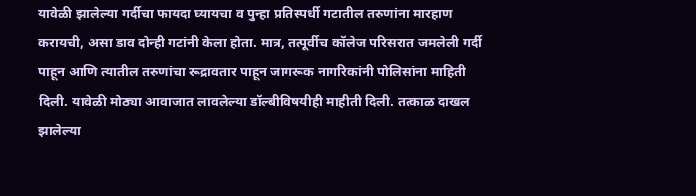यावेळी झालेल्या गर्दीचा फायदा घ्यायचा व पुन्हा प्रतिस्पर्धी गटातील तरुणांना मारहाण करायची, असा डाव दोन्ही गटांनी केला होता. मात्र, तत्पूर्वीच कॉलेज परिसरात जमलेली गर्दी पाहून आणि त्यातील तरुणांचा रूद्रावतार पाहून जागरूक नागरिकांनी पोलिसांना माहिती दिली. यावेळी मोठ्या आवाजात लावलेल्या डॉल्बीविषयीही माहीती दिली. तत्काळ दाखल झालेल्या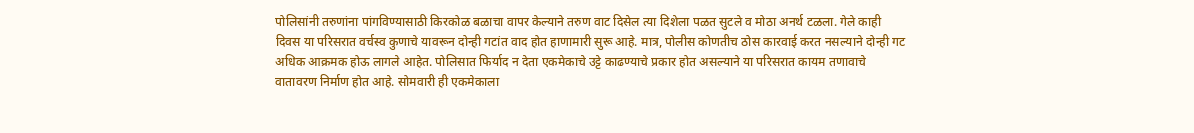पोलिसांनी तरुणांना पांगविण्यासाठी किरकोळ बळाचा वापर केल्याने तरुण वाट दिसेल त्या दिशेला पळत सुटले व मोठा अनर्थ टळला. गेले काही दिवस या परिसरात वर्चस्व कुणाचे यावरून दोन्ही गटांत वाद होत हाणामारी सुरू आहे. मात्र, पोलीस कोणतीच ठोस कारवाई करत नसल्याने दोन्ही गट अधिक आक्रमक होऊ लागले आहेत. पोलिसात फिर्याद न देता एकमेकाचे उट्टे काढण्याचे प्रकार होत असल्याने या परिसरात कायम तणावाचे वातावरण निर्माण होत आहे. सोमवारी ही एकमेकाला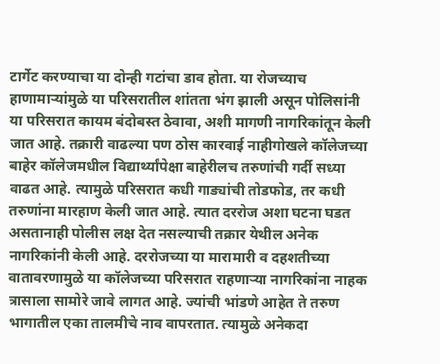टार्गेट करण्याचा या दोन्ही गटांचा डाव होता. या रोजच्याच हाणामाऱ्यांमुळे या परिसरातील शांतता भंग झाली असून पोलिसांनी या परिसरात कायम बंदोबस्त ठेवावा, अशी मागणी नागरिकांतून केली जात आहे. तक्रारी वाढल्या पण ठोस कारवाई नाहीगोखले कॉलेजच्या बाहेर कॉलेजमधील विद्यार्थ्यांपेक्षा बाहेरीलच तरुणांची गर्दी सध्या वाढत आहे. त्यामुळे परिसरात कधी गाड्यांची तोडफोड, तर कधी तरुणांना मारहाण केली जात आहे. त्यात दररोज अशा घटना घडत असतानाही पोलीस लक्ष देत नसल्याची तक्रार येथील अनेक नागरिकांनी केली आहे. दररोजच्या या मारामारी व दहशतीच्या वातावरणामुळे या कॉलेजच्या परिसरात राहणाऱ्या नागरिकांना नाहक त्रासाला सामोरे जावे लागत आहे. ज्यांची भांडणे आहेत ते तरुण भागातील एका तालमीचे नाव वापरतात. त्यामुळे अनेकदा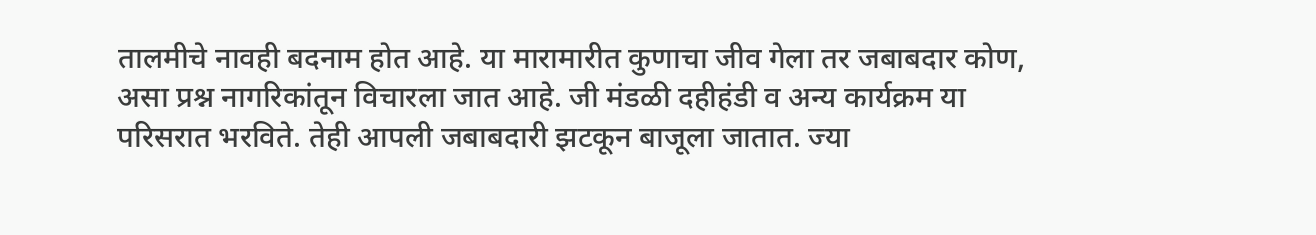तालमीचे नावही बदनाम होत आहे. या मारामारीत कुणाचा जीव गेला तर जबाबदार कोण, असा प्रश्न नागरिकांतून विचारला जात आहे. जी मंडळी दहीहंडी व अन्य कार्यक्रम या परिसरात भरविते. तेही आपली जबाबदारी झटकून बाजूला जातात. ज्या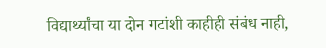विद्यार्थ्यांचा या दोन गटांशी काहीही संबंध नाही,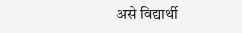असे विद्यार्थी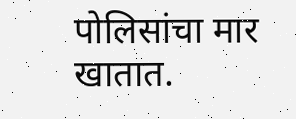पोलिसांचा मार खातात.